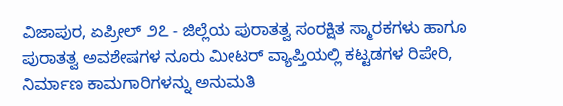ವಿಜಾಪುರ, ಏಪ್ರೀಲ್ ೨೭ - ಜಿಲ್ಲೆಯ ಪುರಾತತ್ವ ಸಂರಕ್ಷಿತ ಸ್ಮಾರಕಗಳು ಹಾಗೂ ಪುರಾತತ್ವ ಅವಶೇಷಗಳ ನೂರು ಮೀಟರ್ ವ್ಯಾಪ್ತಿಯಲ್ಲಿ ಕಟ್ಟಡಗಳ ರಿಪೇರಿ, ನಿರ್ಮಾಣ ಕಾಮಗಾರಿಗಳನ್ನು ಅನುಮತಿ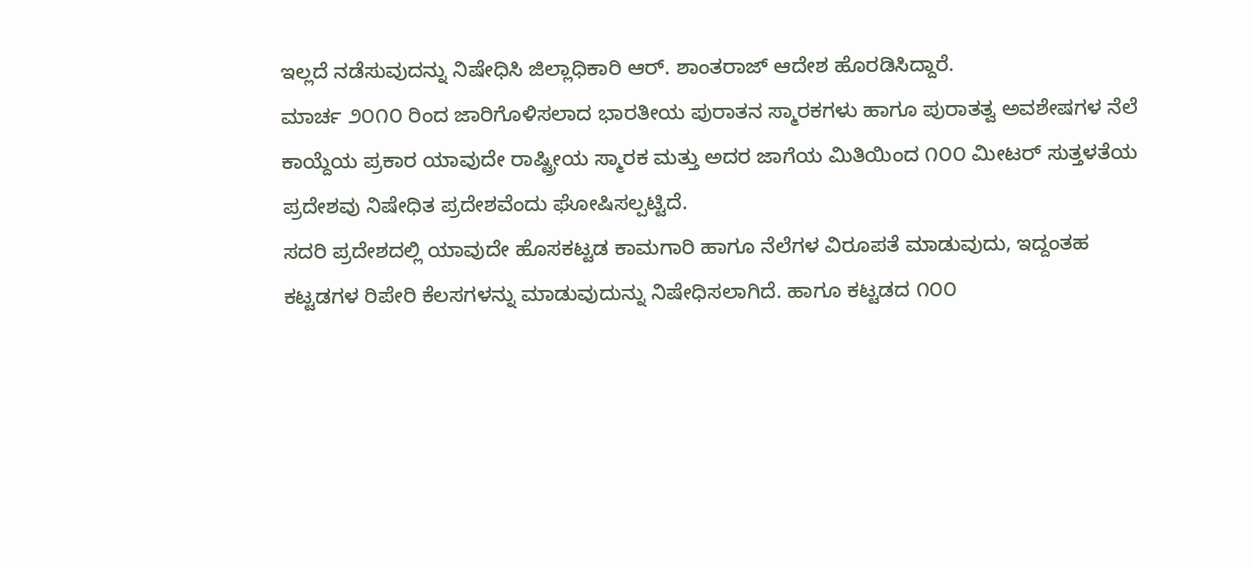ಇಲ್ಲದೆ ನಡೆಸುವುದನ್ನು ನಿಷೇಧಿಸಿ ಜಿಲ್ಲಾಧಿಕಾರಿ ಆರ್. ಶಾಂತರಾಜ್ ಆದೇಶ ಹೊರಡಿಸಿದ್ದಾರೆ.
ಮಾರ್ಚ ೨೦೧೦ ರಿಂದ ಜಾರಿಗೊಳಿಸಲಾದ ಭಾರತೀಯ ಪುರಾತನ ಸ್ಮಾರಕಗಳು ಹಾಗೂ ಪುರಾತತ್ವ ಅವಶೇಷಗಳ ನೆಲೆ ಕಾಯ್ದೆಯ ಪ್ರಕಾರ ಯಾವುದೇ ರಾಷ್ಟ್ರೀಯ ಸ್ಮಾರಕ ಮತ್ತು ಅದರ ಜಾಗೆಯ ಮಿತಿಯಿಂದ ೧೦೦ ಮೀಟರ್ ಸುತ್ತಳತೆಯ ಪ್ರದೇಶವು ನಿಷೇಧಿತ ಪ್ರದೇಶವೆಂದು ಘೋಷಿಸಲ್ಪಟ್ಟಿದೆ.
ಸದರಿ ಪ್ರದೇಶದಲ್ಲಿ ಯಾವುದೇ ಹೊಸಕಟ್ಟಡ ಕಾಮಗಾರಿ ಹಾಗೂ ನೆಲೆಗಳ ವಿರೂಪತೆ ಮಾಡುವುದು, ಇದ್ದಂತಹ ಕಟ್ಟಡಗಳ ರಿಪೇರಿ ಕೆಲಸಗಳನ್ನು ಮಾಡುವುದುನ್ನು ನಿಷೇಧಿಸಲಾಗಿದೆ. ಹಾಗೂ ಕಟ್ಟಡದ ೧೦೦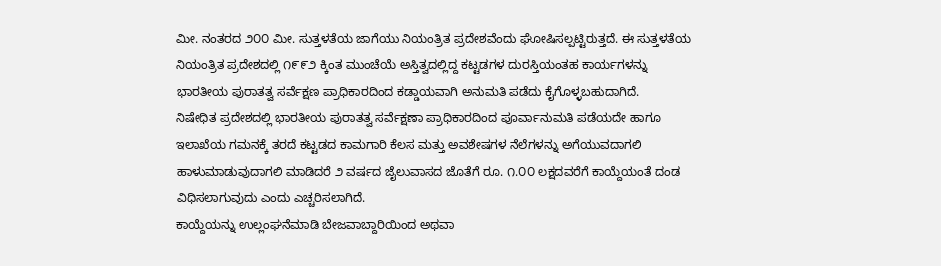ಮೀ. ನಂತರದ ೨೦೦ ಮೀ. ಸುತ್ತಳತೆಯ ಜಾಗೆಯು ನಿಯಂತ್ರಿತ ಪ್ರದೇಶವೆಂದು ಘೋಷಿಸಲ್ಪಟ್ಟಿರುತ್ತದೆ. ಈ ಸುತ್ತಳತೆಯ ನಿಯಂತ್ರಿತ ಪ್ರದೇಶದಲ್ಲಿ ೧೯೯೨ ಕ್ಕಿಂತ ಮುಂಚೆಯೆ ಅಸ್ತಿತ್ವದಲ್ಲಿದ್ದ ಕಟ್ಟಡಗಳ ದುರಸ್ತಿಯಂತಹ ಕಾರ್ಯಗಳನ್ನು ಭಾರತೀಯ ಪುರಾತತ್ವ ಸರ್ವೆಕ್ಷಣ ಪ್ರಾಧಿಕಾರದಿಂದ ಕಡ್ಡಾಯವಾಗಿ ಅನುಮತಿ ಪಡೆದು ಕೈಗೊಳ್ಳಬಹುದಾಗಿದೆ.
ನಿಷೇಧಿತ ಪ್ರದೇಶದಲ್ಲಿ ಭಾರತೀಯ ಪುರಾತತ್ವ ಸರ್ವೆಕ್ಷಣಾ ಪ್ರಾಧಿಕಾರದಿಂದ ಪೂರ್ವಾನುಮತಿ ಪಡೆಯದೇ ಹಾಗೂ ಇಲಾಖೆಯ ಗಮನಕ್ಕೆ ತರದೆ ಕಟ್ಟಡದ ಕಾಮಗಾರಿ ಕೆಲಸ ಮತ್ತು ಅವಶೇಷಗಳ ನೆಲೆಗಳನ್ನು ಅಗೆಯುವದಾಗಲಿ ಹಾಳುಮಾಡುವುದಾಗಲಿ ಮಾಡಿದರೆ ೨ ವರ್ಷದ ಜೈಲುವಾಸದ ಜೊತೆಗೆ ರೂ. ೧.೦೦ ಲಕ್ಷದವರೆಗೆ ಕಾಯ್ದೆಯಂತೆ ದಂಡ ವಿಧಿಸಲಾಗುವುದು ಎಂದು ಎಚ್ಚರಿಸಲಾಗಿದೆ.
ಕಾಯ್ದೆಯನ್ನು ಉಲ್ಲಂಘನೆಮಾಡಿ ಬೇಜವಾಬ್ದಾರಿಯಿಂದ ಅಥವಾ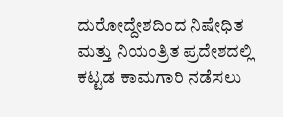ದುರೋದ್ದೇಶದಿಂದ ನಿಷೇಧಿತ ಮತ್ತು ನಿಯಂತ್ರಿತ ಪ್ರದೇಶದಲ್ಲಿ ಕಟ್ಟಡ ಕಾಮಗಾರಿ ನಡೆಸಲು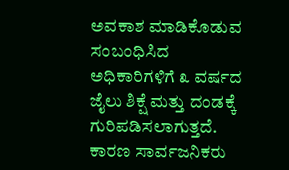ಅವಕಾಶ ಮಾಡಿಕೊಡುವ ಸಂಬಂಧಿಸಿದ ಅಧಿಕಾರಿಗಳಿಗೆ ೩ ವರ್ಷದ ಜೈಲು ಶಿಕ್ಷೆ ಮತ್ತು ದಂಡಕ್ಕೆ ಗುರಿಪಡಿಸಲಾಗುತ್ತದೆ. ಕಾರಣ ಸಾರ್ವಜನಿಕರು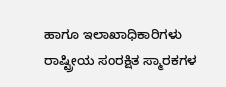ಹಾಗೂ ಇಲಾಖಾಧಿಕಾರಿಗಳು ರಾಷ್ಟ್ರೀಯ ಸಂರಕ್ಷಿತ ಸ್ಮಾರಕಗಳ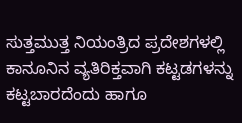ಸುತ್ತಮುತ್ತ ನಿಯಂತ್ರಿದ ಪ್ರದೇಶಗಳಲ್ಲಿ ಕಾನೂನಿನ ವ್ಯತಿರಿಕ್ತವಾಗಿ ಕಟ್ಟಡಗಳನ್ನು ಕಟ್ಟಬಾರದೆಂದು ಹಾಗೂ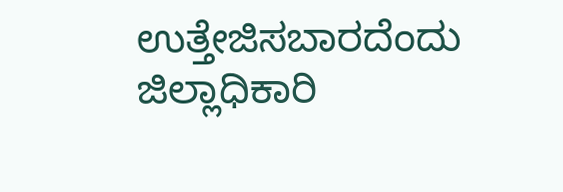ಉತ್ತೇಜಿಸಬಾರದೆಂದು ಜಿಲ್ಲಾಧಿಕಾರಿ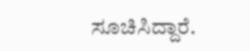ಸೂಚಿಸಿದ್ದಾರೆ.